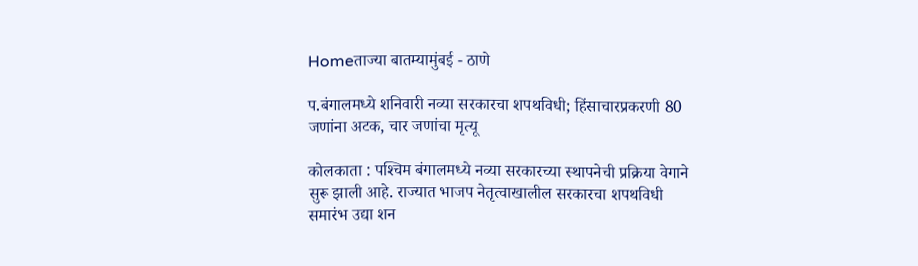Homeताज्या बातम्यामुंबई - ठाणे

प.बंगालमध्ये शनिवारी नव्या सरकारचा शपथविधी; हिंसाचारप्रकरणी 80 जणांना अटक, चार जणांचा मृत्यू

कोलकाता : पश्‍चिम बंगालमध्ये नव्या सरकारच्या स्थापनेची प्रक्रिया वेगाने सुरू झाली आहे. राज्यात भाजप नेतृत्वाखालील सरकारचा शपथविधी समारंभ उद्या शन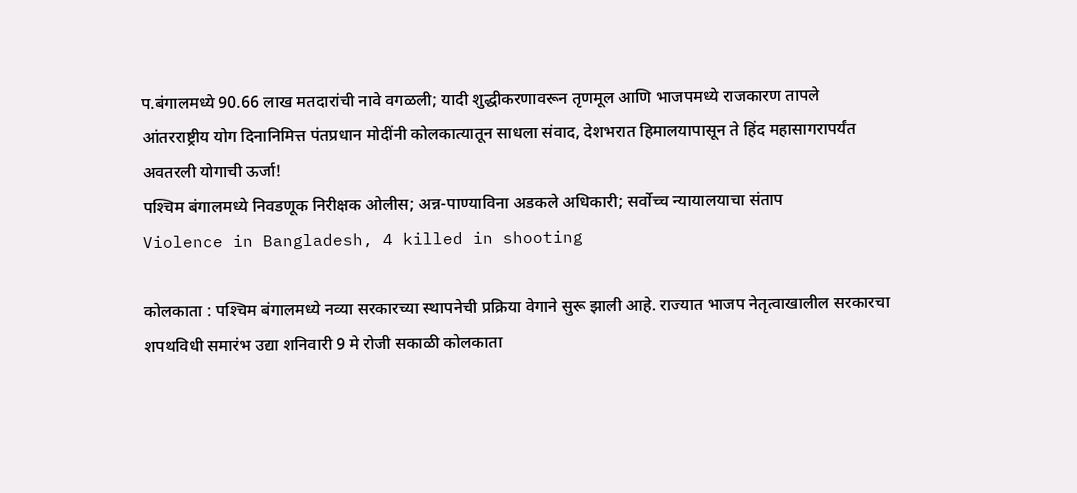प.बंगालमध्ये 90.66 लाख मतदारांची नावे वगळली; यादी शुद्धीकरणावरून तृणमूल आणि भाजपमध्ये राजकारण तापले
आंतरराष्ट्रीय योग दिनानिमित्त पंतप्रधान मोदींनी कोलकात्यातून साधला संवाद, देशभरात हिमालयापासून ते हिंद महासागरापर्यंत अवतरली योगाची ऊर्जा!
पश्‍चिम बंगालमध्ये निवडणूक निरीक्षक ओलीस; अन्न-पाण्याविना अडकले अधिकारी; सर्वोच्च न्यायालयाचा संताप
Violence in Bangladesh, 4 killed in shooting

कोलकाता : पश्‍चिम बंगालमध्ये नव्या सरकारच्या स्थापनेची प्रक्रिया वेगाने सुरू झाली आहे. राज्यात भाजप नेतृत्वाखालील सरकारचा शपथविधी समारंभ उद्या शनिवारी 9 मे रोजी सकाळी कोलकाता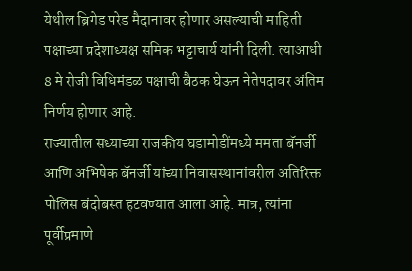येथील ब्रिगेड परेड मैदानावर होणार असल्याची माहिती पक्षाच्या प्रदेशाध्यक्ष समिक भट्टाचार्य यांनी दिली. त्याआधी 8 मे रोजी विधिमंडळ पक्षाची बैठक घेऊन नेतेपदावर अंतिम निर्णय होणार आहे.
राज्यातील सध्याच्या राजकीय घडामोडींमध्ये ममता बॅनर्जी आणि अभिषेक बॅनर्जी यांच्या निवासस्थानांवरील अतिरिक्त पोलिस बंदोबस्त हटवण्यात आला आहे. मात्र, त्यांना पूर्वीप्रमाणे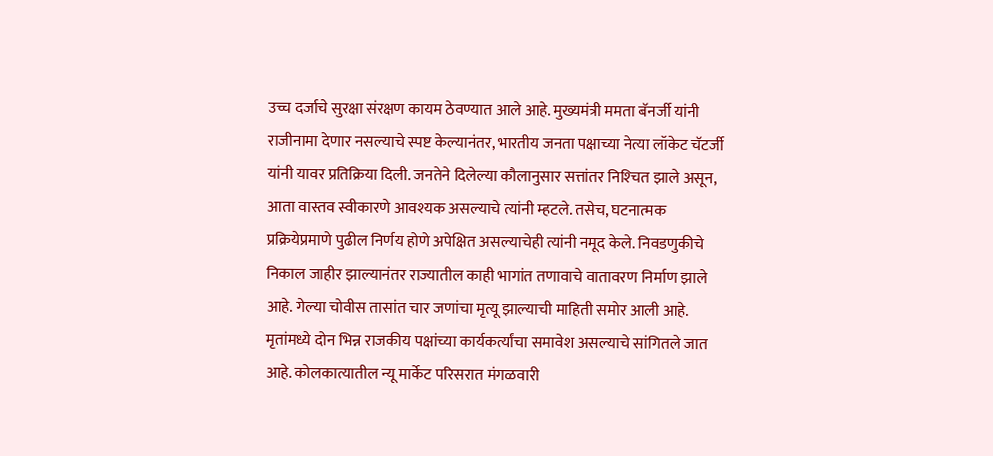उच्च दर्जाचे सुरक्षा संरक्षण कायम ठेवण्यात आले आहे. मुख्यमंत्री ममता बॅनर्जी यांनी राजीनामा देणार नसल्याचे स्पष्ट केल्यानंतर, भारतीय जनता पक्षाच्या नेत्या लॉकेट चॅटर्जी यांनी यावर प्रतिक्रिया दिली. जनतेने दिलेल्या कौलानुसार सत्तांतर निश्‍चित झाले असून, आता वास्तव स्वीकारणे आवश्यक असल्याचे त्यांनी म्हटले. तसेच, घटनात्मक प्रक्रियेप्रमाणे पुढील निर्णय होणे अपेक्षित असल्याचेही त्यांनी नमूद केले. निवडणुकीचे निकाल जाहीर झाल्यानंतर राज्यातील काही भागांत तणावाचे वातावरण निर्माण झाले आहे. गेल्या चोवीस तासांत चार जणांचा मृत्यू झाल्याची माहिती समोर आली आहे. मृतांमध्ये दोन भिन्न राजकीय पक्षांच्या कार्यकर्त्यांचा समावेश असल्याचे सांगितले जात आहे. कोलकात्यातील न्यू मार्केट परिसरात मंगळवारी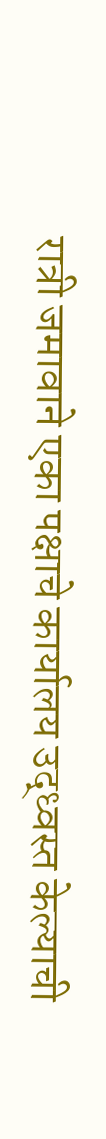रात्री जमावाने एका पक्षाचे कार्यालय उद्ध्वस्त केल्याची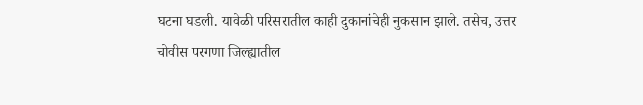घटना घडली. यावेळी परिसरातील काही दुकानांचेही नुकसान झाले. तसेच, उत्तर चोवीस परगणा जिल्ह्यातील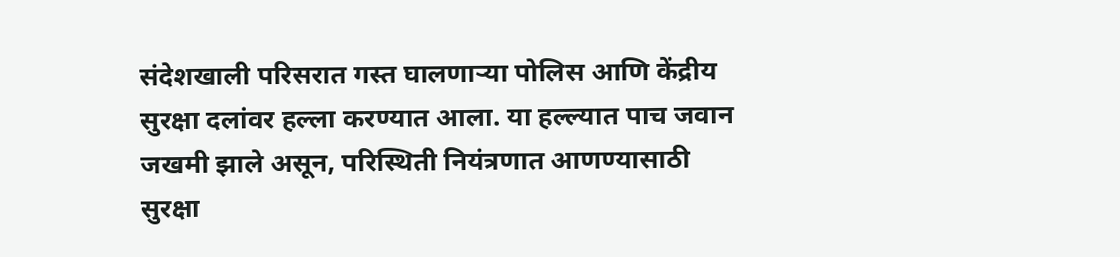संदेशखाली परिसरात गस्त घालणार्‍या पोलिस आणि केंद्रीय सुरक्षा दलांवर हल्ला करण्यात आला. या हल्ल्यात पाच जवान जखमी झाले असून, परिस्थिती नियंत्रणात आणण्यासाठी सुरक्षा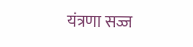यंत्रणा सज्ज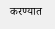करण्यात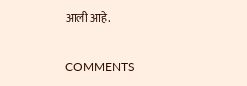आली आहे.

COMMENTS